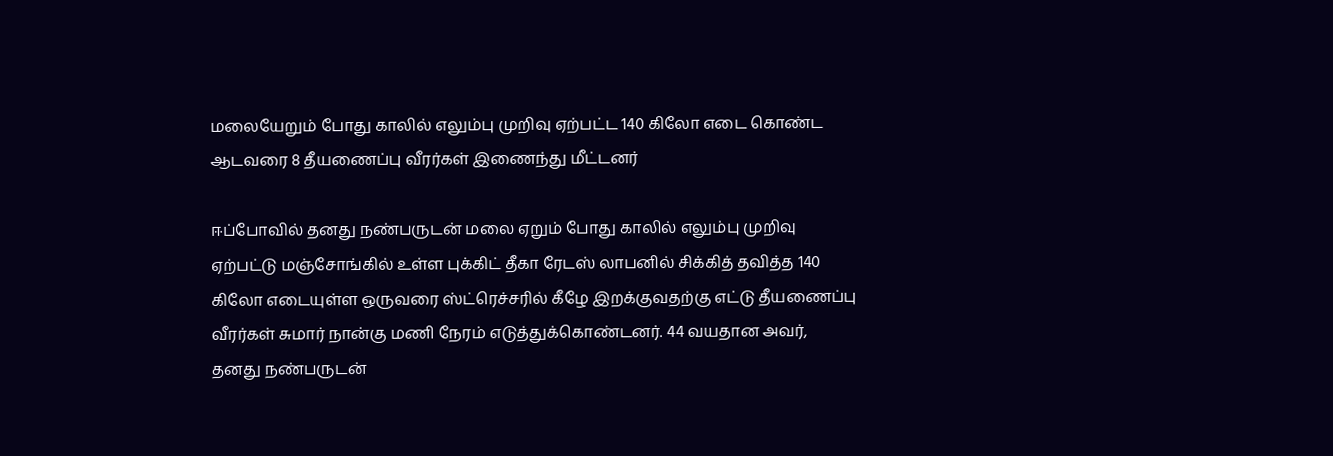மலையேறும் போது காலில் எலும்பு முறிவு ஏற்பட்ட 140 கிலோ எடை கொண்ட ஆடவரை 8 தீயணைப்பு வீரர்கள் இணைந்து மீட்டனர்

ஈப்போவில் தனது நண்பருடன் மலை ஏறும் போது காலில் எலும்பு முறிவு ஏற்பட்டு மஞ்சோங்கில் உள்ள புக்கிட் தீகா ரேடஸ் லாபனில் சிக்கித் தவித்த 140 கிலோ எடையுள்ள ஒருவரை ஸ்ட்ரெச்சரில் கீழே இறக்குவதற்கு எட்டு தீயணைப்பு வீரர்கள் சுமார் நான்கு மணி நேரம் எடுத்துக்கொண்டனர். 44 வயதான அவர், தனது நண்பருடன்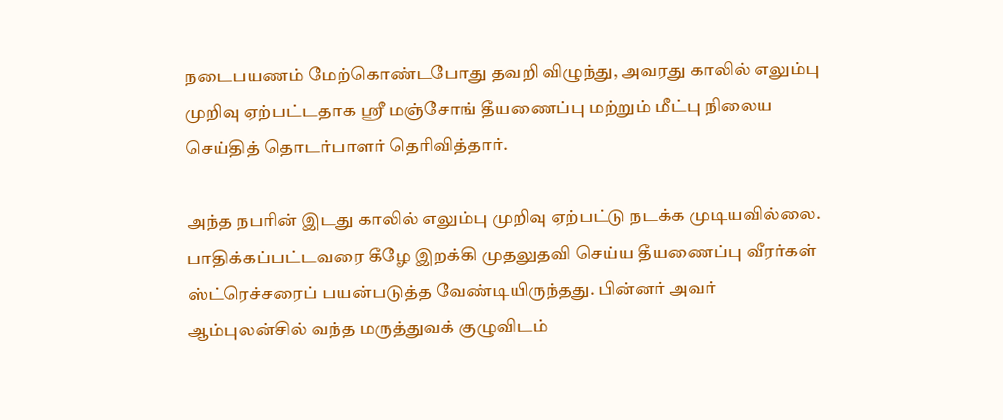நடைபயணம் மேற்கொண்டபோது தவறி விழுந்து, அவரது காலில் எலும்பு முறிவு ஏற்பட்டதாக ஶ்ரீ மஞ்சோங் தீயணைப்பு மற்றும் மீட்பு நிலைய செய்தித் தொடர்பாளர் தெரிவித்தார்.

அந்த நபரின் இடது காலில் எலும்பு முறிவு ஏற்பட்டு நடக்க முடியவில்லை. பாதிக்கப்பட்டவரை கீழே இறக்கி முதலுதவி செய்ய தீயணைப்பு வீரர்கள் ஸ்ட்ரெச்சரைப் பயன்படுத்த வேண்டியிருந்தது. பின்னர் அவர் ஆம்புலன்சில் வந்த மருத்துவக் குழுவிடம்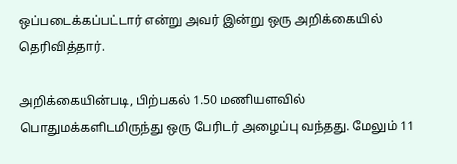ஒப்படைக்கப்பட்டார் என்று அவர் இன்று ஒரு அறிக்கையில் தெரிவித்தார்.

அறிக்கையின்படி, பிற்பகல் 1.50 மணியளவில் பொதுமக்களிடமிருந்து ஒரு பேரிடர் அழைப்பு வந்தது. மேலும் 11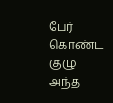பேர் கொண்ட குழு அந்த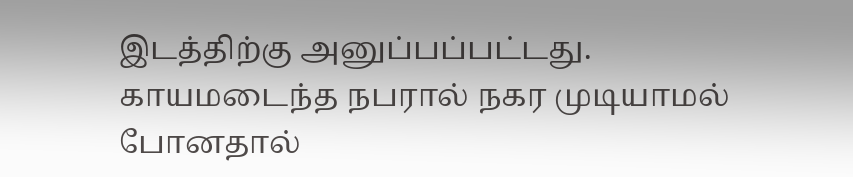இடத்திற்கு அனுப்பப்பட்டது. காயமடைந்த நபரால் நகர முடியாமல் போனதால்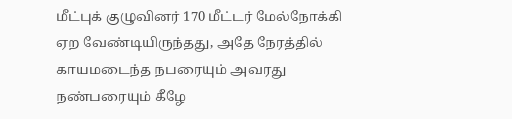மீட்புக் குழுவினர் 170 மீட்டர் மேல்நோக்கி ஏற வேண்டியிருந்தது, அதே நேரத்தில் காயமடைந்த நபரையும் அவரது நண்பரையும் கீழே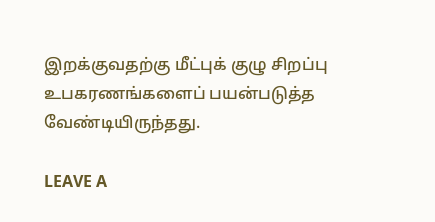இறக்குவதற்கு மீட்புக் குழு சிறப்பு உபகரணங்களைப் பயன்படுத்த வேண்டியிருந்தது.

LEAVE A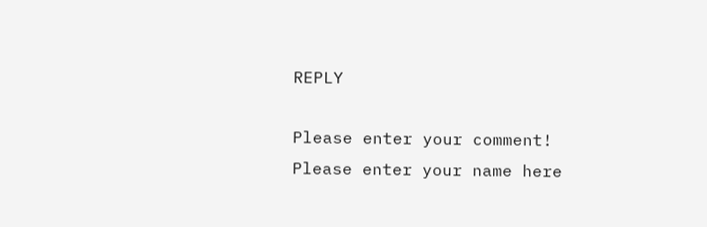REPLY

Please enter your comment!
Please enter your name here